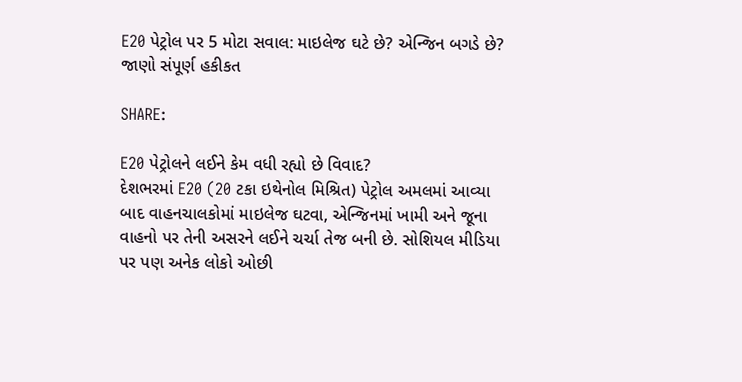E20 પેટ્રોલ પર 5 મોટા સવાલ: માઇલેજ ઘટે છે? એન્જિન બગડે છે? જાણો સંપૂર્ણ હકીકત

SHARE:

E20 પેટ્રોલને લઈને કેમ વધી રહ્યો છે વિવાદ?
દેશભરમાં E20 (20 ટકા ઇથેનોલ મિશ્રિત) પેટ્રોલ અમલમાં આવ્યા બાદ વાહનચાલકોમાં માઇલેજ ઘટવા, એન્જિનમાં ખામી અને જૂના વાહનો પર તેની અસરને લઈને ચર્ચા તેજ બની છે. સોશિયલ મીડિયા પર પણ અનેક લોકો ઓછી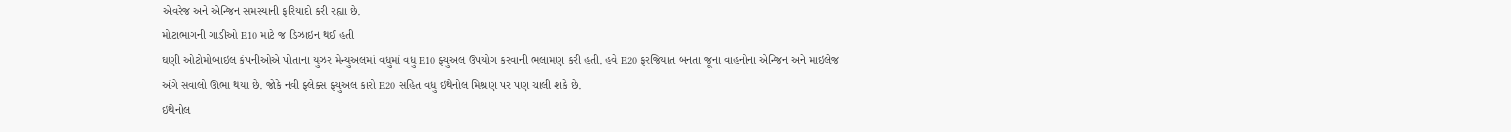એવરેજ અને એન્જિન સમસ્યાની ફરિયાદો કરી રહ્યા છે.
મોટાભાગની ગાડીઓ E10 માટે જ ડિઝાઇન થઈ હતી
ઘણી ઓટોમોબાઇલ કંપનીઓએ પોતાના યુઝર મેન્યુઅલમાં વધુમાં વધુ E10 ફ્યુઅલ ઉપયોગ કરવાની ભલામણ કરી હતી. હવે E20 ફરજિયાત બનતા જૂના વાહનોના એન્જિન અને માઇલેજ અંગે સવાલો ઊભા થયા છે. જોકે નવી ફ્લેક્સ ફ્યુઅલ કારો E20 સહિત વધુ ઇથેનોલ મિશ્રણ પર પણ ચાલી શકે છે.
ઇથેનોલ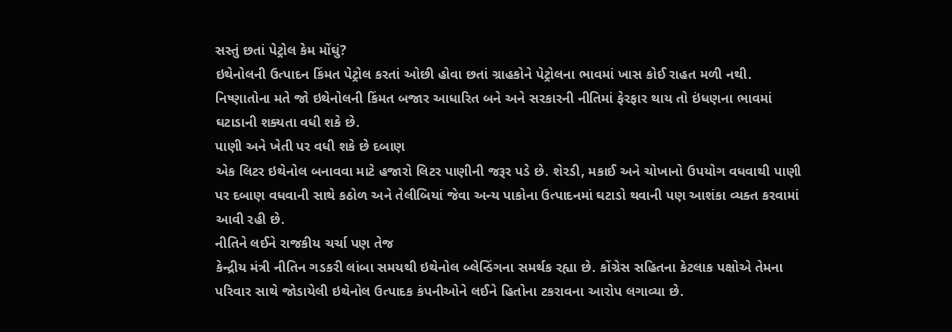સસ્તું છતાં પેટ્રોલ કેમ મોંઘું?
ઇથેનોલની ઉત્પાદન કિંમત પેટ્રોલ કરતાં ઓછી હોવા છતાં ગ્રાહકોને પેટ્રોલના ભાવમાં ખાસ કોઈ રાહત મળી નથી. નિષ્ણાતોના મતે જો ઇથેનોલની કિંમત બજાર આધારિત બને અને સરકારની નીતિમાં ફેરફાર થાય તો ઇંધણના ભાવમાં ઘટાડાની શક્યતા વધી શકે છે.
પાણી અને ખેતી પર વધી શકે છે દબાણ
એક લિટર ઇથેનોલ બનાવવા માટે હજારો લિટર પાણીની જરૂર પડે છે. શેરડી, મકાઈ અને ચોખાનો ઉપયોગ વધવાથી પાણી પર દબાણ વધવાની સાથે કઠોળ અને તેલીબિયાં જેવા અન્ય પાકોના ઉત્પાદનમાં ઘટાડો થવાની પણ આશંકા વ્યક્ત કરવામાં આવી રહી છે.
નીતિને લઈને રાજકીય ચર્ચા પણ તેજ
કેન્દ્રીય મંત્રી નીતિન ગડકરી લાંબા સમયથી ઇથેનોલ બ્લેન્ડિંગના સમર્થક રહ્યા છે. કોંગ્રેસ સહિતના કેટલાક પક્ષોએ તેમના પરિવાર સાથે જોડાયેલી ઇથેનોલ ઉત્પાદક કંપનીઓને લઈને હિતોના ટકરાવના આરોપ લગાવ્યા છે.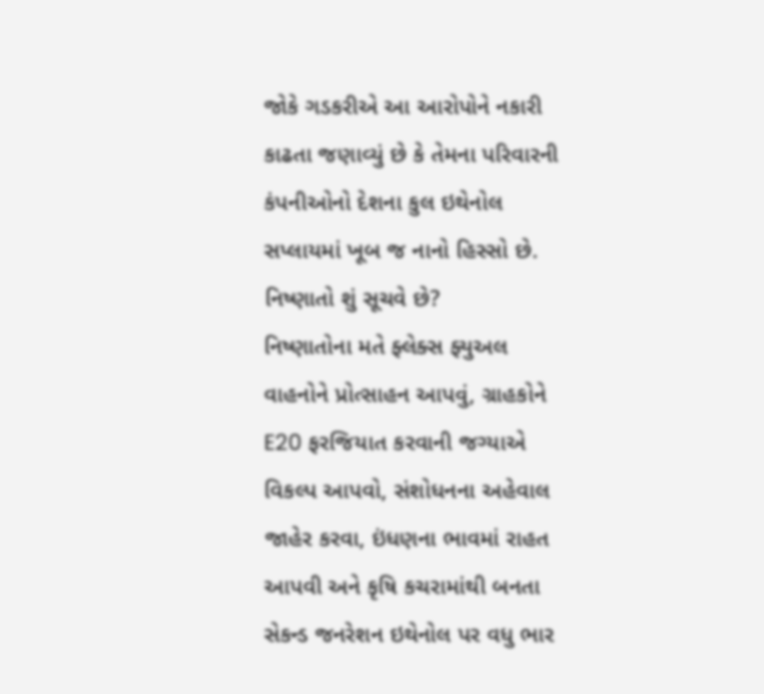જોકે ગડકરીએ આ આરોપોને નકારી કાઢતા જણાવ્યું છે કે તેમના પરિવારની કંપનીઓનો દેશના કુલ ઇથેનોલ સપ્લાયમાં ખૂબ જ નાનો હિસ્સો છે.
નિષ્ણાતો શું સૂચવે છે?
નિષ્ણાતોના મતે ફ્લેક્સ ફ્યુઅલ વાહનોને પ્રોત્સાહન આપવું, ગ્રાહકોને E20 ફરજિયાત કરવાની જગ્યાએ વિકલ્પ આપવો, સંશોધનના અહેવાલ જાહેર કરવા, ઇંધણના ભાવમાં રાહત આપવી અને કૃષિ કચરામાંથી બનતા સેકન્ડ જનરેશન ઇથેનોલ પર વધુ ભાર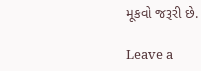મૂકવો જરૂરી છે.

Leave a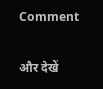Comment

और देखें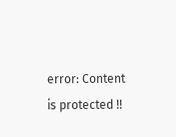error: Content is protected !!